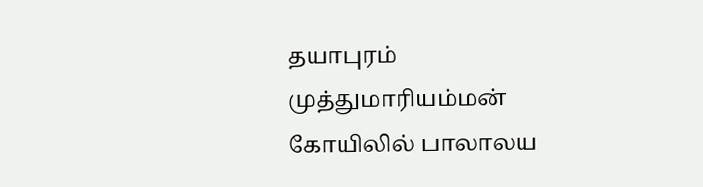தயாபுரம் முத்துமாரியம்மன் கோயிலில் பாலாலய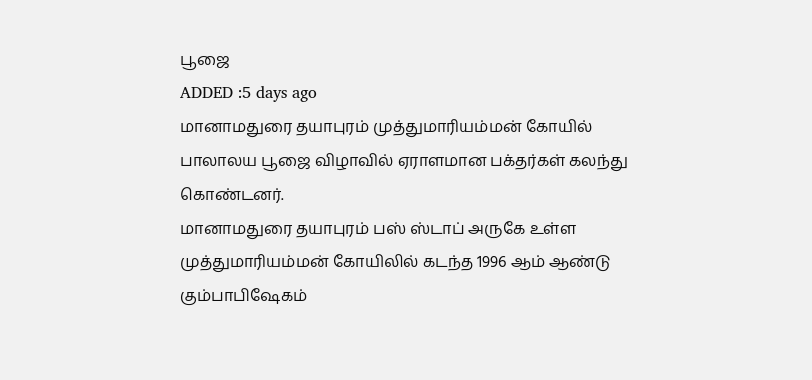பூஜை
ADDED :5 days ago
மானாமதுரை தயாபுரம் முத்துமாரியம்மன் கோயில் பாலாலய பூஜை விழாவில் ஏராளமான பக்தர்கள் கலந்து கொண்டனர்.
மானாமதுரை தயாபுரம் பஸ் ஸ்டாப் அருகே உள்ள முத்துமாரியம்மன் கோயிலில் கடந்த 1996 ஆம் ஆண்டு கும்பாபிஷேகம்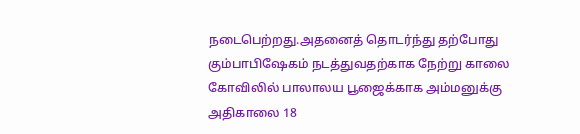நடைபெற்றது.அதனைத் தொடர்ந்து தற்போது கும்பாபிஷேகம் நடத்துவதற்காக நேற்று காலை கோவிலில் பாலாலய பூஜைக்காக அம்மனுக்கு அதிகாலை 18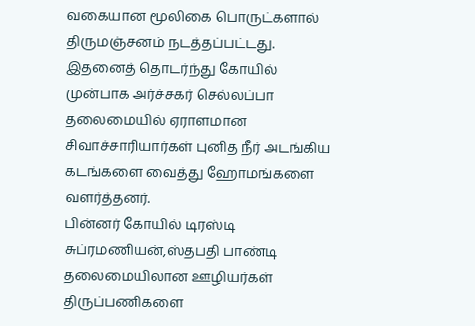வகையான மூலிகை பொருட்களால் திருமஞ்சனம் நடத்தப்பட்டது.
இதனைத் தொடர்ந்து கோயில் முன்பாக அர்ச்சகர் செல்லப்பா தலைமையில் ஏராளமான சிவாச்சாரியார்கள் புனித நீர் அடங்கிய கடங்களை வைத்து ஹோமங்களை வளர்த்தனர்.
பின்னர் கோயில் டிரஸ்டி சுப்ரமணியன்,ஸ்தபதி பாண்டி தலைமையிலான ஊழியர்கள் திருப்பணிகளை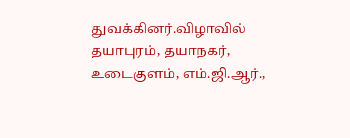துவக்கினர்.விழாவில் தயாபுரம், தயாநகர், உடைகுளம், எம்.ஜி.ஆர்.,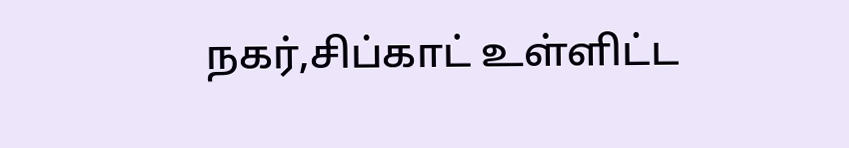நகர்,சிப்காட் உள்ளிட்ட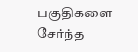பகுதிகளை சேர்ந்த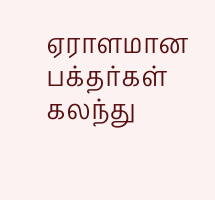ஏராளமான பக்தர்கள் கலந்து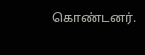கொண்டனர்.